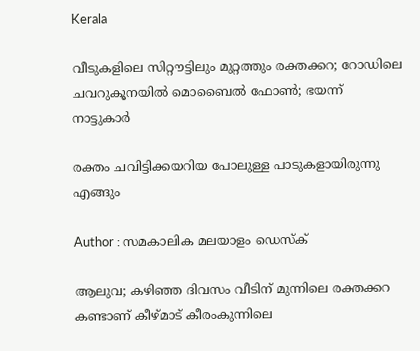Kerala

വീടുകളിലെ സിറ്റൗട്ടിലും മുറ്റത്തും രക്തക്കറ; റോഡിലെ ചവറുകൂനയില്‍ മൊബൈല്‍ ഫോണ്‍; ഭയന്ന് നാട്ടുകാര്‍

രക്തം ചവിട്ടിക്കയറിയ പോലുള്ള പാടുകളായിരുന്നു എങ്ങും

Author : സമകാലിക മലയാളം ഡെസ്ക്

ആലുവ; കഴിഞ്ഞ ദിവസം വീടിന് മുന്നിലെ രക്തക്കറ കണ്ടാണ് കീഴ്മാട് കീരംകുന്നിലെ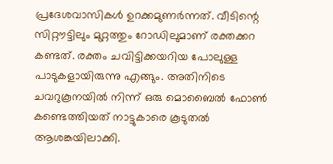പ്രദേശവാസികള്‍ ഉറക്കമുണര്‍ന്നത്‌. വീടിന്റെ സിറ്റൗട്ടിലും മുറ്റത്തും റോഡിലുമാണ് രക്തക്കറ കണ്ടത്. രക്തം ചവിട്ടിക്കയറിയ പോലുള്ള പാടുകളായിരുന്നു എങ്ങും. അതിനിടെ ചവറുകൂനയില്‍ നിന്ന് ഒരു മൊബൈല്‍ ഫോണ്‍ കണ്ടെത്തിയത് നാട്ടുകാരെ കൂടുതല്‍ ആശങ്കയിലാക്കി.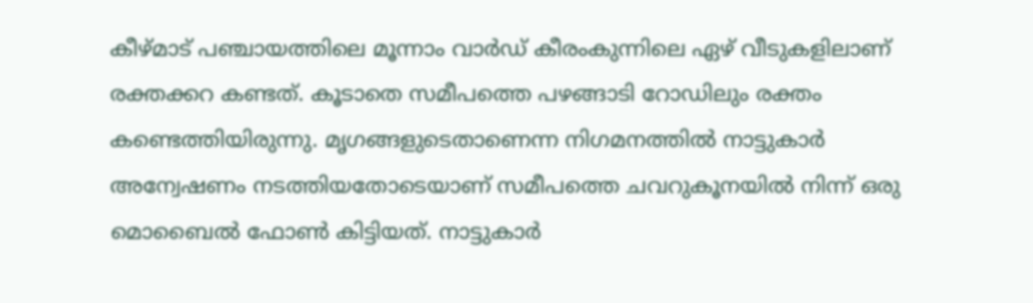കീഴ്മാട് പഞ്ചായത്തിലെ മൂന്നാം വാര്‍ഡ് കീരംകുന്നിലെ ഏഴ് വീടുകളിലാണ് രക്തക്കറ കണ്ടത്. കൂടാതെ സമീപത്തെ പഴങ്ങാടി റോഡിലും രക്തം കണ്ടെത്തിയിരുന്നു. മൃഗങ്ങളുടെതാണെന്ന നിഗമനത്തില്‍ നാട്ടുകാര്‍ അന്വേഷണം നടത്തിയതോടെയാണ് സമീപത്തെ ചവറുകൂനയില്‍ നിന്ന് ഒരു മൊബൈല്‍ ഫോണ്‍ കിട്ടിയത്. നാട്ടുകാര്‍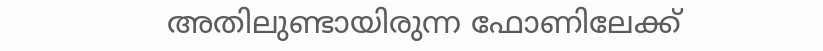അതിലുണ്ടായിരുന്ന ഫോണിലേക്ക്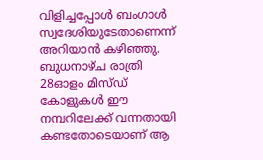വിളിച്ചപ്പോള്‍ ബംഗാള്‍ സ്വദേശിയുടേതാണെന്ന് അറിയാന്‍ കഴിഞ്ഞു. ബുധനാഴ്ച രാത്രി 28ഓളം മിസ്ഡ് കോളുകള്‍ ഈ നമ്പറിലേക്ക് വന്നതായി കണ്ടതോടെയാണ് ആ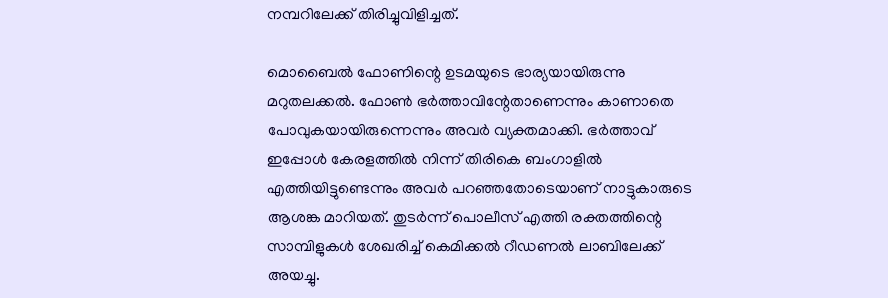നമ്പറിലേക്ക് തിരിച്ചുവിളിച്ചത്.

മൊബൈല്‍ ഫോണിന്റെ ഉടമയുടെ ഭാര്യയായിരുന്നു മറുതലക്കല്‍. ഫോണ്‍ ഭര്‍ത്താവിന്റേതാണെന്നും കാണാതെ പോവുകയായിരുന്നെന്നും അവര്‍ വ്യക്തമാക്കി. ഭര്‍ത്താവ് ഇപ്പോള്‍ കേരളത്തില്‍ നിന്ന് തിരികെ ബംഗാളില്‍ എത്തിയിട്ടുണ്ടെന്നും അവര്‍ പറഞ്ഞതോടെയാണ് നാട്ടുകാരുടെ ആശങ്ക മാറിയത്. തുടര്‍ന്ന് പൊലീസ് എത്തി രക്തത്തിന്റെ സാമ്പിളുകള്‍ ശേഖരിച്ച് കെമിക്കല്‍ റീഡണല്‍ ലാബിലേക്ക് അയച്ചു.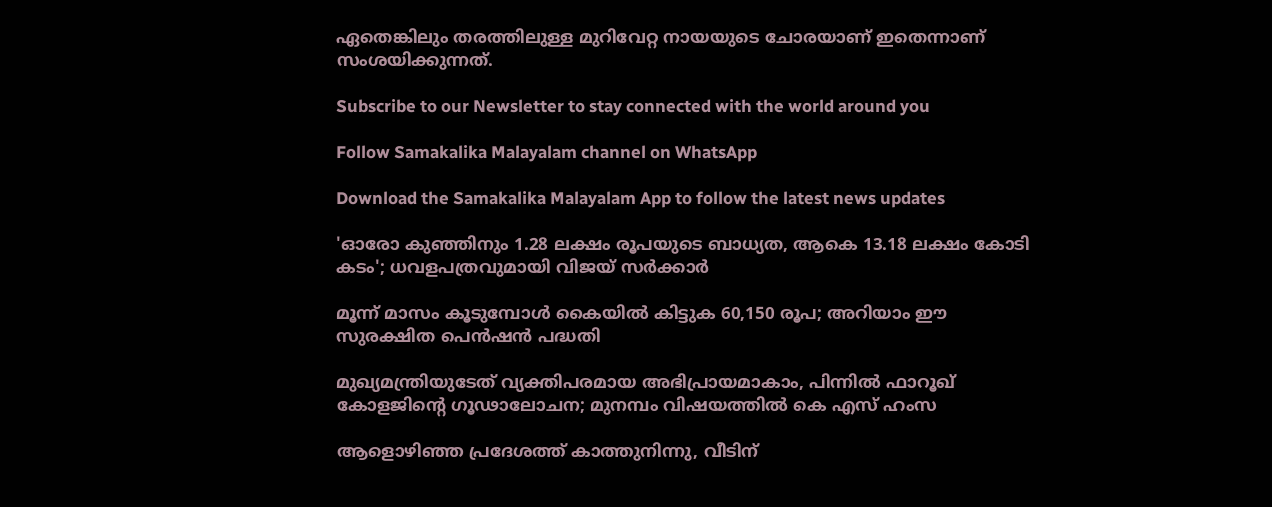ഏതെങ്കിലും തരത്തിലുള്ള മുറിവേറ്റ നായയുടെ ചോരയാണ് ഇതെന്നാണ് സംശയിക്കുന്നത്.

Subscribe to our Newsletter to stay connected with the world around you

Follow Samakalika Malayalam channel on WhatsApp

Download the Samakalika Malayalam App to follow the latest news updates

'ഓരോ കുഞ്ഞിനും 1.28 ലക്ഷം രൂപയുടെ ബാധ്യത, ആകെ 13.18 ലക്ഷം കോടി കടം'; ധവളപത്രവുമായി വിജയ്‌ സർക്കാർ

മൂന്ന് മാസം കൂടുമ്പോള്‍ കൈയില്‍ കിട്ടുക 60,150 രൂപ; അറിയാം ഈ സുരക്ഷിത പെന്‍ഷന്‍ പദ്ധതി

മുഖ്യമന്ത്രിയുടേത് വ്യക്തിപരമായ അഭിപ്രായമാകാം, പിന്നിൽ ഫാറൂഖ് കോളജിന്റെ ഗൂഢാലോചന; മുനമ്പം വിഷയത്തിൽ കെ എസ് ഹംസ

ആളൊഴിഞ്ഞ പ്രദേശത്ത് കാത്തുനിന്നു, വീടിന്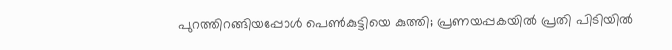പുറത്തിറങ്ങിയപ്പോള്‍ പെണ്‍കുട്ടിയെ കുത്തി; പ്രണയപ്പകയില്‍ പ്രതി പിടിയില്‍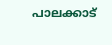പാലക്കാട്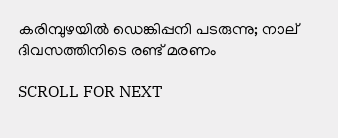കരിമ്പുഴയിൽ ഡെങ്കിപ്പനി പടരുന്നു; നാല് ദിവസത്തിനിടെ രണ്ട് മരണം

SCROLL FOR NEXT